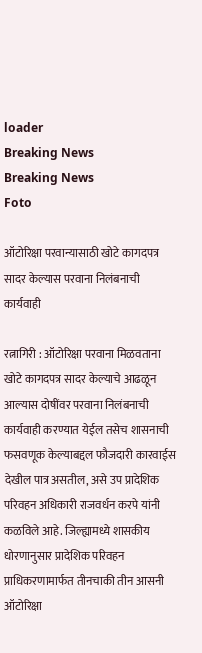loader
Breaking News
Breaking News
Foto

ऑटोरिक्षा परवान्यासाठी खोटे कागदपत्र सादर केल्यास परवाना निलंबनाची कार्यवाही

रत्नागिरी : ऑटोरिक्षा परवाना मिळवताना खोटे कागदपत्र सादर केल्याचे आढळून आल्यास दोषींवर परवाना निलंबनाची कार्यवाही करण्यात येईल तसेच शासनाची फसवणूक केल्याबद्दल फौजदारी कारवाईस देखील पात्र असतील, असे उप प्रादेशिक परिवहन अधिकारी राजवर्धन करपे यांनी कळविले आहे. जिल्ह्यामध्ये शासकीय धोरणानुसार प्रादेशिक परिवहन प्राधिकरणामार्फत तीनचाकी तीन आसनी ऑटोरिक्षा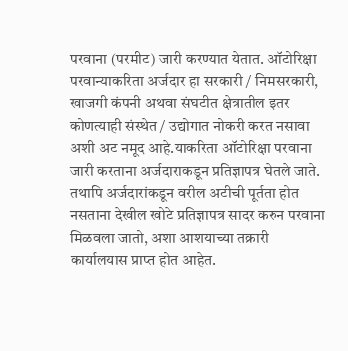परवाना (परमीट) जारी करण्यात येतात. ऑटोरिक्षा परवान्याकरिता अर्जदार हा सरकारी / निमसरकारी, खाजगी कंपनी अथवा संघटीत क्षेत्रातील इतर कोणत्याही संस्थेत / उद्योगात नोकरी करत नसावा अशी अट नमूद आहे.याकरिता ऑटोरिक्षा परवाना जारी करताना अर्जदाराकडून प्रतिज्ञापत्र घेतले जाते. तथापि अर्जदारांकडून वरील अटीची पूर्तता होत नसताना देखील खोटे प्रतिज्ञापत्र सादर करुन परवाना मिळवला जातो, अशा आशयाच्या तक्रारी कार्यालयास प्राप्त होत आहेत.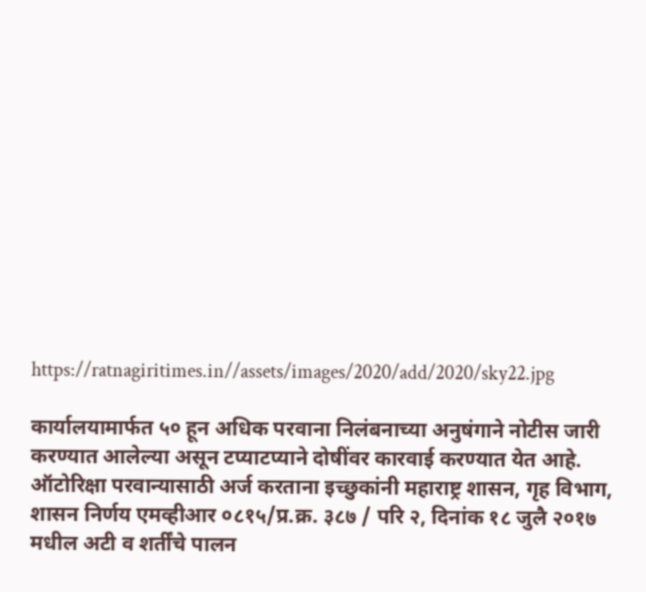https://ratnagiritimes.in//assets/images/2020/add/2020/sky22.jpg

कार्यालयामार्फत ५० हून अधिक परवाना निलंबनाच्या अनुषंगाने नोटीस जारी करण्यात आलेल्या असून टप्याटप्याने दोषींवर कारवाई करण्यात येत आहे. ऑटोरिक्षा परवान्यासाठी अर्ज करताना इच्छुकांनी महाराष्ट्र शासन, गृह विभाग, शासन निर्णय एमव्हीआर ०८१५/प्र.क्र. ३८७ / परि २, दिनांक १८ जुलै २०१७ मधील अटी व शर्तींचे पालन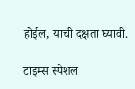होईल, याची दक्षता घ्यावी.

टाइम्स स्पेशल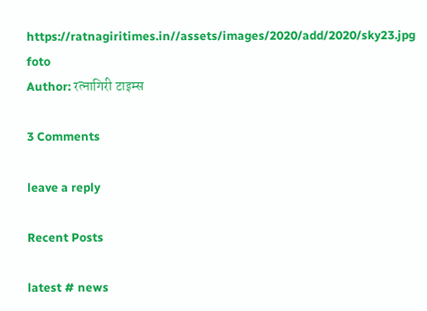https://ratnagiritimes.in//assets/images/2020/add/2020/sky23.jpg
foto
Author: रत्नागिरी टाइम्स

3 Comments

leave a reply

Recent Posts

latest # news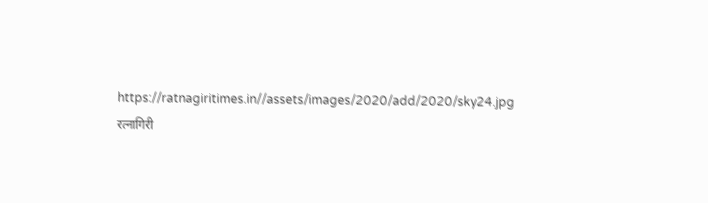https://ratnagiritimes.in//assets/images/2020/add/2020/sky24.jpg
रत्नागिरी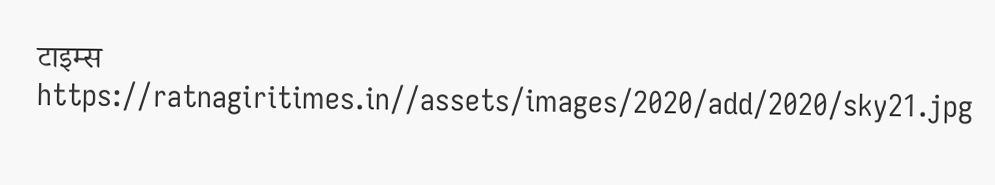टाइम्स
https://ratnagiritimes.in//assets/images/2020/add/2020/sky21.jpg